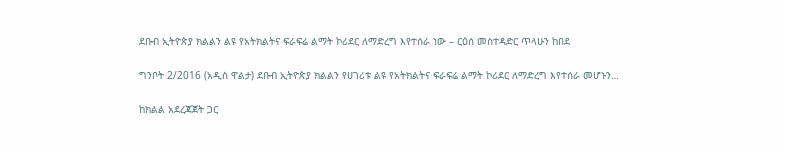ደቡብ ኢትዮጵያ ክልልን ልዩ የአትክልትና ፍራፍሬ ልማት ኮሪደር ለማድረግ እየተሰራ ነው – ርዕሰ መስተዳድር ጥላሁን ከበደ

ግንቦት 2/2016 (አዲስ ዋልታ) ደቡብ ኢትዮጵያ ክልልን የሀገሪቱ ልዩ የአትክልትና ፍራፍሬ ልማት ኮሪደር ለማድረግ እየተሰራ መሆኑን…

ከክልል አደረጃጀት ጋር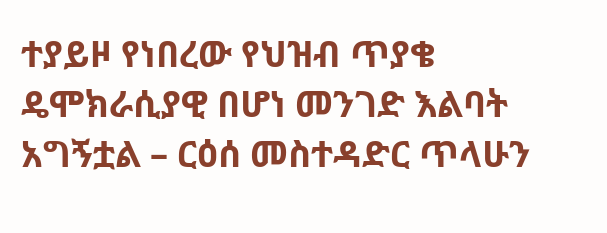ተያይዞ የነበረው የህዝብ ጥያቄ ዴሞክራሲያዊ በሆነ መንገድ እልባት አግኝቷል – ርዕሰ መስተዳድር ጥላሁን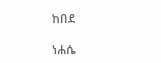ከበደ

ነሐሴ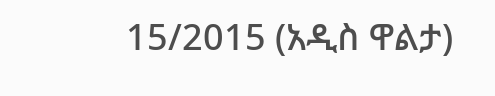15/2015 (አዲስ ዋልታ)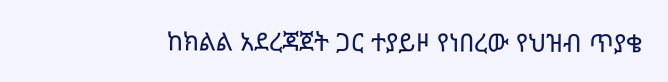ከክልል አደረጃጀት ጋር ተያይዞ የነበረው የህዝብ ጥያቄ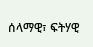ሰላማዊ፣ ፍትሃዊ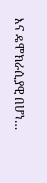እና ዴሞክራሲያዊ በሆነ…